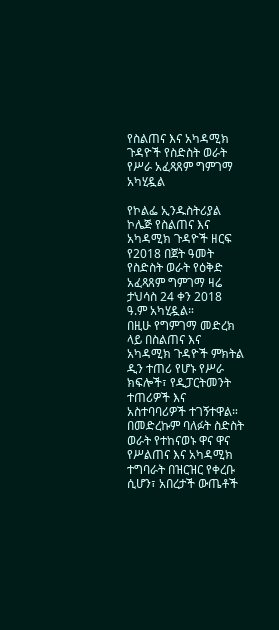የስልጠና እና አካዳሚክ ጉዳዮች የስድስት ወራት የሥራ አፈጻጸም ግምገማ አካሂዷል

የኮልፌ ኢንዱስትሪያል ኮሌጅ የስልጠና እና አካዳሚክ ጉዳዮች ዘርፍ የ2018 በጀት ዓመት የስድስት ወራት የዕቅድ አፈጻጸም ግምገማ ዛሬ ታህሳስ 24 ቀን 2018 ዓ.ም አካሂዷል።
በዚሁ የግምገማ መድረክ ላይ በስልጠና እና አካዳሚክ ጉዳዮች ምክትል ዲን ተጠሪ የሆኑ የሥራ ክፍሎች፣ የዲፓርትመንት ተጠሪዎች እና አስተባባሪዎች ተገኝተዋል። በመድረኩም ባለፉት ስድስት ወራት የተከናወኑ ዋና ዋና የሥልጠና እና አካዳሚክ ተግባራት በዝርዝር የቀረቡ ሲሆን፣ አበረታች ውጤቶች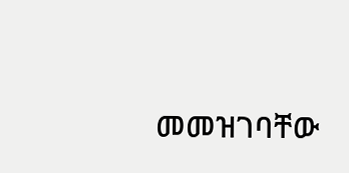መመዝገባቸው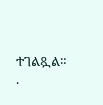ተገልጿል።
.